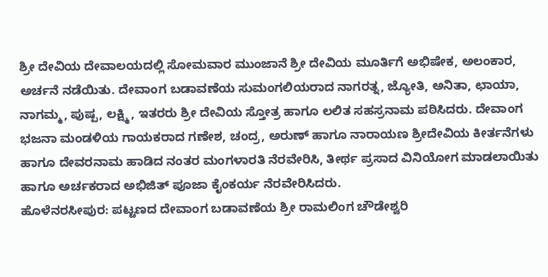ಶ್ರೀ ದೇವಿಯ ದೇವಾಲಯದಲ್ಲಿ ಸೋಮವಾರ ಮುಂಜಾನೆ ಶ್ರೀ ದೇವಿಯ ಮೂರ್ತಿಗೆ ಅಭಿಷೇಕ, ಅಲಂಕಾರ, ಅರ್ಚನೆ ನಡೆಯಿತು. ದೇವಾಂಗ ಬಡಾವಣೆಯ ಸುಮಂಗಲಿಯರಾದ ನಾಗರತ್ನ, ಜ್ಯೋತಿ, ಅನಿತಾ, ಛಾಯಾ, ನಾಗಮ್ಮ, ಪುಷ್ಪ, ಲಕ್ಷ್ಮಿ, ಇತರರು ಶ್ರೀ ದೇವಿಯ ಸ್ತೋತ್ರ ಹಾಗೂ ಲಲಿತ ಸಹಸ್ರನಾಮ ಪಠಿಸಿದರು. ದೇವಾಂಗ ಭಜನಾ ಮಂಡಳಿಯ ಗಾಯಕರಾದ ಗಣೇಶ, ಚಂದ್ರ, ಅರುಣ್ ಹಾಗೂ ನಾರಾಯಣ ಶ್ರೀದೇವಿಯ ಕೀರ್ತನೆಗಳು ಹಾಗೂ ದೇವರನಾಮ ಹಾಡಿದ ನಂತರ ಮಂಗಳಾರತಿ ನೆರವೇರಿಸಿ, ತೀರ್ಥ ಪ್ರಸಾದ ವಿನಿಯೋಗ ಮಾಡಲಾಯಿತು ಹಾಗೂ ಅರ್ಚಕರಾದ ಅಭಿಜಿತ್ ಪೂಜಾ ಕೈಂಕರ್ಯ ನೆರವೇರಿಸಿದರು.
ಹೊಳೆನರಸೀಪುರ: ಪಟ್ಟಣದ ದೇವಾಂಗ ಬಡಾವಣೆಯ ಶ್ರೀ ರಾಮಲಿಂಗ ಚೌಡೇಶ್ವರಿ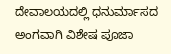ದೇವಾಲಯದಲ್ಲಿ ಧನುರ್ಮಾಸದ ಅಂಗವಾಗಿ ವಿಶೇಷ ಪೂಜಾ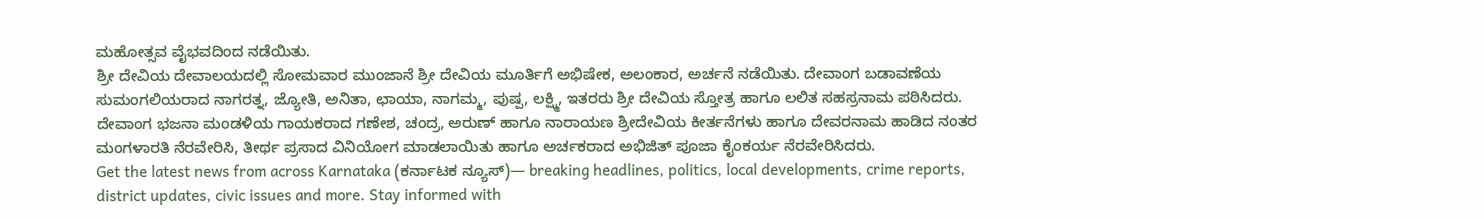ಮಹೋತ್ಸವ ವೈಭವದಿಂದ ನಡೆಯಿತು.
ಶ್ರೀ ದೇವಿಯ ದೇವಾಲಯದಲ್ಲಿ ಸೋಮವಾರ ಮುಂಜಾನೆ ಶ್ರೀ ದೇವಿಯ ಮೂರ್ತಿಗೆ ಅಭಿಷೇಕ, ಅಲಂಕಾರ, ಅರ್ಚನೆ ನಡೆಯಿತು. ದೇವಾಂಗ ಬಡಾವಣೆಯ ಸುಮಂಗಲಿಯರಾದ ನಾಗರತ್ನ, ಜ್ಯೋತಿ, ಅನಿತಾ, ಛಾಯಾ, ನಾಗಮ್ಮ, ಪುಷ್ಪ, ಲಕ್ಷ್ಮಿ, ಇತರರು ಶ್ರೀ ದೇವಿಯ ಸ್ತೋತ್ರ ಹಾಗೂ ಲಲಿತ ಸಹಸ್ರನಾಮ ಪಠಿಸಿದರು. ದೇವಾಂಗ ಭಜನಾ ಮಂಡಳಿಯ ಗಾಯಕರಾದ ಗಣೇಶ, ಚಂದ್ರ, ಅರುಣ್ ಹಾಗೂ ನಾರಾಯಣ ಶ್ರೀದೇವಿಯ ಕೀರ್ತನೆಗಳು ಹಾಗೂ ದೇವರನಾಮ ಹಾಡಿದ ನಂತರ ಮಂಗಳಾರತಿ ನೆರವೇರಿಸಿ, ತೀರ್ಥ ಪ್ರಸಾದ ವಿನಿಯೋಗ ಮಾಡಲಾಯಿತು ಹಾಗೂ ಅರ್ಚಕರಾದ ಅಭಿಜಿತ್ ಪೂಜಾ ಕೈಂಕರ್ಯ ನೆರವೇರಿಸಿದರು.
Get the latest news from across Karnataka (ಕರ್ನಾಟಕ ನ್ಯೂಸ್)— breaking headlines, politics, local developments, crime reports, district updates, civic issues and more. Stay informed with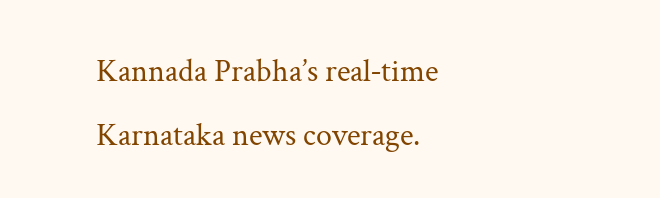Kannada Prabha’s real‑time Karnataka news coverage.